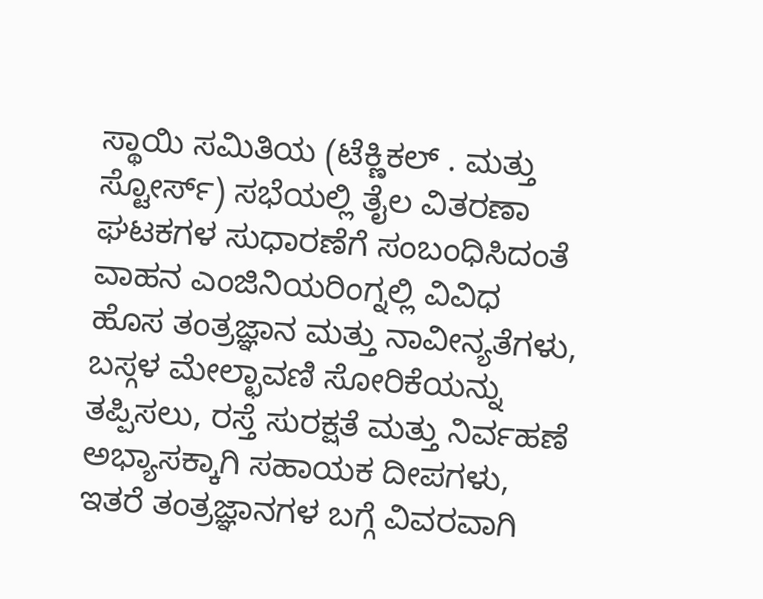ಸ್ಥಾಯಿ ಸಮಿತಿಯ (ಟೆಕ್ಣಿಕಲ್ . ಮತ್ತು ಸ್ಟೋರ್ಸ್) ಸಭೆಯಲ್ಲಿ ತೈಲ ವಿತರಣಾ ಘಟಕಗಳ ಸುಧಾರಣೆಗೆ ಸಂಬಂಧಿಸಿದಂತೆ ವಾಹನ ಎಂಜಿನಿಯರಿಂಗ್ನಲ್ಲಿ ವಿವಿಧ ಹೊಸ ತಂತ್ರಜ್ಞಾನ ಮತ್ತು ನಾವೀನ್ಯತೆಗಳು, ಬಸ್ಗಳ ಮೇಲ್ಛಾವಣಿ ಸೋರಿಕೆಯನ್ನು ತಪ್ಪಿಸಲು, ರಸ್ತೆ ಸುರಕ್ಷತೆ ಮತ್ತು ನಿರ್ವಹಣೆ ಅಭ್ಯಾಸಕ್ಕಾಗಿ ಸಹಾಯಕ ದೀಪಗಳು, ಇತರೆ ತಂತ್ರಜ್ಞಾನಗಳ ಬಗ್ಗೆ ವಿವರವಾಗಿ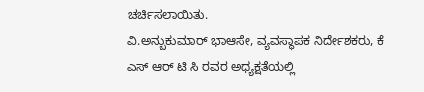ಚರ್ಚಿಸಲಾಯಿತು.
ವಿ.ಅನ್ಬುಕುಮಾರ್ ಭಾಆಸೇ, ವ್ಯವಸ್ಥಾಪಕ ನಿರ್ದೇಶಕರು, ಕೆ ಎಸ್ ಆರ್ ಟಿ ಸಿ ರವರ ಅಧ್ಯಕ್ಷತೆಯಲ್ಲಿ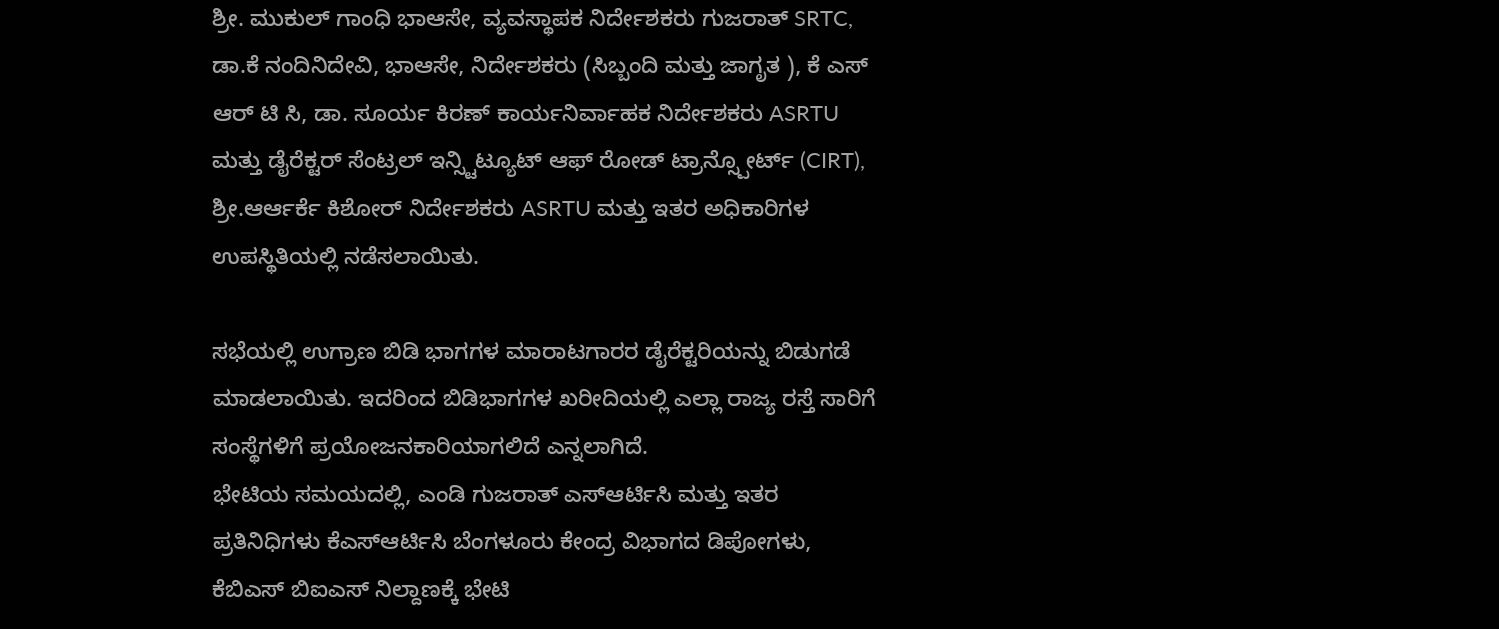ಶ್ರೀ. ಮುಕುಲ್ ಗಾಂಧಿ ಭಾಆಸೇ, ವ್ಯವಸ್ಥಾಪಕ ನಿರ್ದೇಶಕರು ಗುಜರಾತ್ SRTC, ಡಾ.ಕೆ ನಂದಿನಿದೇವಿ, ಭಾಆಸೇ, ನಿರ್ದೇಶಕರು (ಸಿಬ್ಬಂದಿ ಮತ್ತು ಜಾಗೃತ ), ಕೆ ಎಸ್ ಆರ್ ಟಿ ಸಿ, ಡಾ. ಸೂರ್ಯ ಕಿರಣ್ ಕಾರ್ಯನಿರ್ವಾಹಕ ನಿರ್ದೇಶಕರು ASRTU ಮತ್ತು ಡೈರೆಕ್ಟರ್ ಸೆಂಟ್ರಲ್ ಇನ್ಸ್ಟಿಟ್ಯೂಟ್ ಆಫ್ ರೋಡ್ ಟ್ರಾನ್ಸ್ಪೋರ್ಟ್ (CIRT), ಶ್ರೀ.ಆರ್ಆರ್ಕೆ ಕಿಶೋರ್ ನಿರ್ದೇಶಕರು ASRTU ಮತ್ತು ಇತರ ಅಧಿಕಾರಿಗಳ ಉಪಸ್ಥಿತಿಯಲ್ಲಿ ನಡೆಸಲಾಯಿತು.

ಸಭೆಯಲ್ಲಿ ಉಗ್ರಾಣ ಬಿಡಿ ಭಾಗಗಳ ಮಾರಾಟಗಾರರ ಡೈರೆಕ್ಟರಿಯನ್ನು ಬಿಡುಗಡೆ ಮಾಡಲಾಯಿತು. ಇದರಿಂದ ಬಿಡಿಭಾಗಗಳ ಖರೀದಿಯಲ್ಲಿ ಎಲ್ಲಾ ರಾಜ್ಯ ರಸ್ತೆ ಸಾರಿಗೆ ಸಂಸ್ಥೆಗಳಿಗೆ ಪ್ರಯೋಜನಕಾರಿಯಾಗಲಿದೆ ಎನ್ನಲಾಗಿದೆ.
ಭೇಟಿಯ ಸಮಯದಲ್ಲಿ, ಎಂಡಿ ಗುಜರಾತ್ ಎಸ್ಆರ್ಟಿಸಿ ಮತ್ತು ಇತರ ಪ್ರತಿನಿಧಿಗಳು ಕೆಎಸ್ಆರ್ಟಿಸಿ ಬೆಂಗಳೂರು ಕೇಂದ್ರ ವಿಭಾಗದ ಡಿಪೋಗಳು, ಕೆಬಿಎಸ್ ಬಿಐಎಸ್ ನಿಲ್ದಾಣಕ್ಕೆ ಭೇಟಿ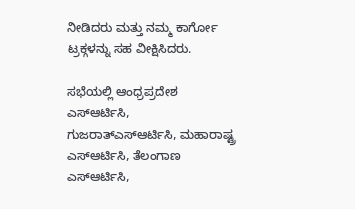ನೀಡಿದರು ಮತ್ತು ನಮ್ಮ ಕಾರ್ಗೋ ಟ್ರಕ್ಗಳನ್ನು ಸಹ ವೀಕ್ಷಿಸಿದರು.

ಸಭೆಯಲ್ಲಿ ಆಂಧ್ರಪ್ರದೇಶ ಎಸ್ಆರ್ಟಿಸಿ, ಗುಜರಾತ್ಎಸ್ಆರ್ಟಿಸಿ, ಮಹಾರಾಷ್ಟ್ರ ಎಸ್ಆರ್ಟಿಸಿ, ತೆಲಂಗಾಣ ಎಸ್ಆರ್ಟಿಸಿ,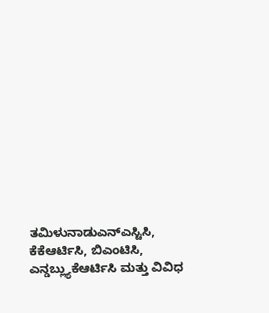ತಮಿಳುನಾಡುಎನ್ಎಸ್ಟಿಸಿ, ಕೆಕೆಆರ್ಟಿಸಿ, ಬಿಎಂಟಿಸಿ, ಎನ್ಡಬ್ಲ್ಯುಕೆಆರ್ಟಿಸಿ ಮತ್ತು ವಿವಿಧ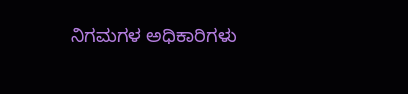ನಿಗಮಗಳ ಅಧಿಕಾರಿಗಳು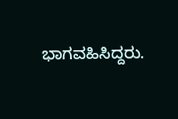ಭಾಗವಹಿಸಿದ್ದರು.